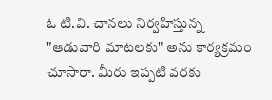ఓ టి.వి. చానలు నిర్వహిస్తున్న "ఆడువారి మాటలకు" అను కార్యక్రమం చూసారా. మీరు ఇప్పటి వరకు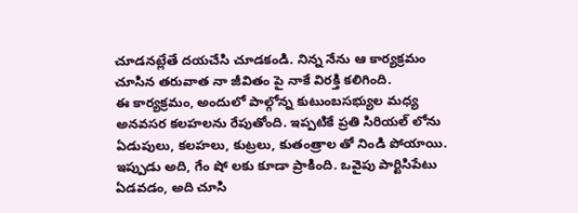చూడనట్లేతే దయచేసి చూడకండి. నిన్న నేను ఆ కార్యక్రమం చూసిన తరువాత నా జీవితం పై నాకే విరక్తి కలిగింది.
ఈ కార్యక్రమం, అందులో పాల్గోన్న కుటుంబసభ్యుల మధ్య అనవసర కలహలను రేపుతోంది. ఇప్పటికే ప్రతి సిరియల్ లోను ఏడుపులు, కలహలు, కుట్రలు, కుతంత్రాల తో నిండి పోయాయి. ఇప్పుడు అది, గేం షో లకు కూడా ప్రాకింది. ఒవైపు పార్టిసిపేటు ఏడవడం, అది చూసి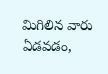మిగిలిన వారు ఏడవడం,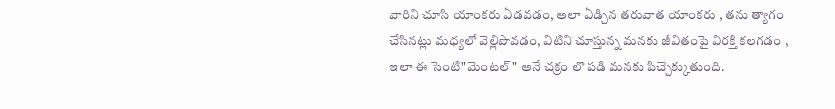వారిని చూసి యాంకరు ఏడవడం, అలా ఏడ్చిన తరువాత యాంకరు , తను త్యాగం చేసినట్లు మధ్యలో వెల్లిపొవడం, విటిని చూస్తున్న మనకు జీవితంపై విరక్తి కలగడం , ఇలా ఈ సెంటి"మెంటల్" అనే చక్రం లొ పడి మనకు పిచ్చెక్కుతుంది.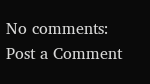No comments:
Post a Comment